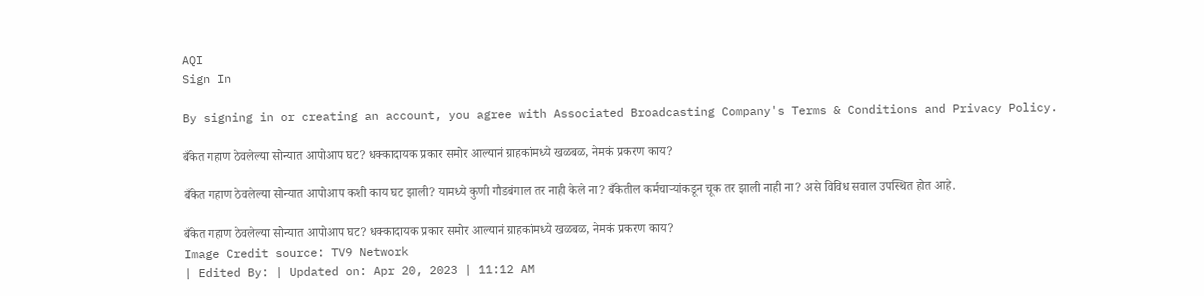AQI
Sign In

By signing in or creating an account, you agree with Associated Broadcasting Company's Terms & Conditions and Privacy Policy.

बँकेत गहाण ठेवलेल्या सोन्यात आपोआप घट? धक्कादायक प्रकार समोर आल्यानं ग्राहकांमध्ये खळबळ, नेमकं प्रकरण काय?

बँकेत गहाण ठेवलेल्या सोन्यात आपोआप कशी काय घट झाली? यामध्ये कुणी गौडबंगाल तर नाही केले ना? बँकेतील कर्मचाऱ्यांकडून चूक तर झाली नाही ना? असे विविध सवाल उपस्थित होत आहे.

बँकेत गहाण ठेवलेल्या सोन्यात आपोआप घट? धक्कादायक प्रकार समोर आल्यानं ग्राहकांमध्ये खळबळ, नेमकं प्रकरण काय?
Image Credit source: TV9 Network
| Edited By: | Updated on: Apr 20, 2023 | 11:12 AM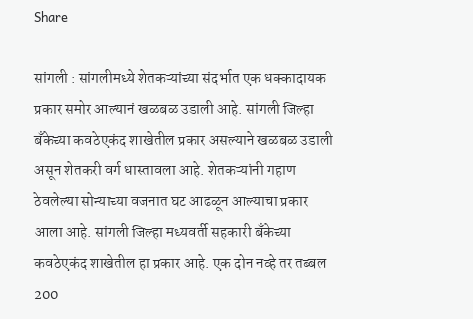Share

सांगली : सांगलीमध्ये शेतकऱ्यांच्या संदर्भात एक धक्कादायक प्रकार समोर आल्यानं खळबळ उडाली आहे. सांगली जिल्हा बॅंकेच्या कवठेएकंद शाखेतील प्रकार असल्याने खळबळ उडाली असून शेतकरी वर्ग धास्तावला आहे. शेतकऱ्यांनी गहाण ठेवलेल्या सोन्याच्या वजनात घट आढळून आल्याचा प्रकार आला आहे. सांगली जिल्हा मध्यवर्ती सहकारी बँकेच्या कवठेएकंद शाखेतील हा प्रकार आहे. एक दोन नव्हे तर तब्बल 200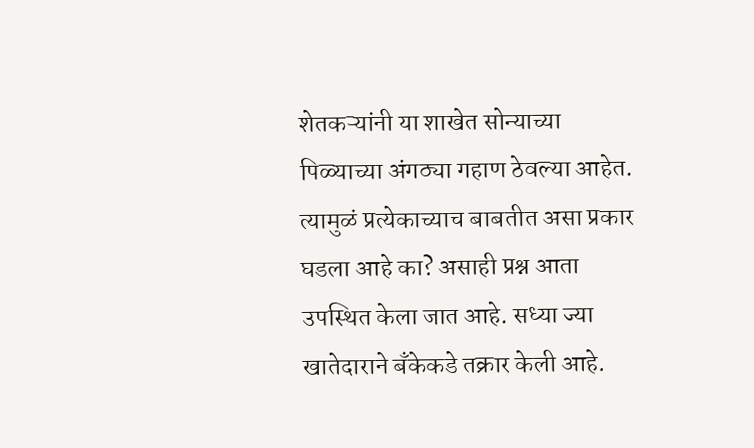शेतकऱ्यांनी या शाखेत सोन्याच्या पिळ्याच्या अंगठ्या गहाण ठेवल्या आहेत. त्यामुळं प्रत्येकाच्याच बाबतीत असा प्रकार घडला आहे का? असाही प्रश्न आता उपस्थित केला जात आहे. सध्या ज्या खातेदाराने बँकेकडे तक्रार केली आहे.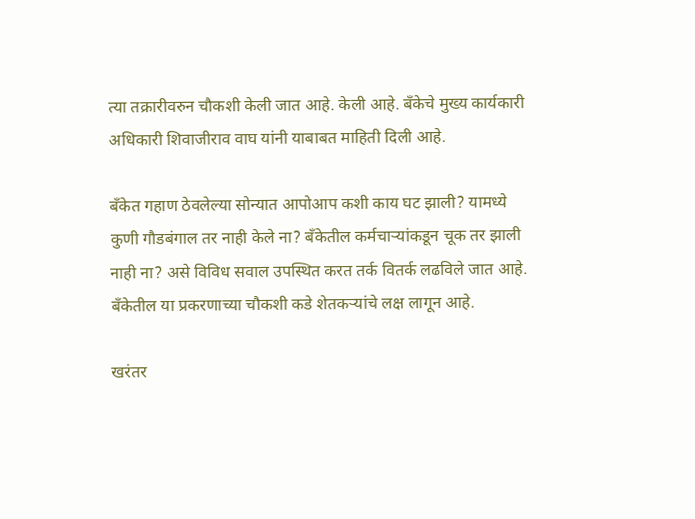त्या तक्रारीवरुन चौकशी केली जात आहे. केली आहे. बँकेचे मुख्य कार्यकारी अधिकारी शिवाजीराव वाघ यांनी याबाबत माहिती दिली आहे.

बँकेत गहाण ठेवलेल्या सोन्यात आपोआप कशी काय घट झाली? यामध्ये कुणी गौडबंगाल तर नाही केले ना? बँकेतील कर्मचाऱ्यांकडून चूक तर झाली नाही ना? असे विविध सवाल उपस्थित करत तर्क वितर्क लढविले जात आहे. बँकेतील या प्रकरणाच्या चौकशी कडे शेतकऱ्यांचे लक्ष लागून आहे.

खरंतर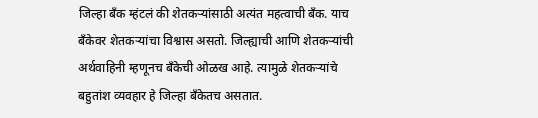जिल्हा बँक म्हंटलं की शेतकऱ्यांसाठी अत्यंत महत्वाची बँक. याच बँकेवर शेतकऱ्यांचा विश्वास असतो. जिल्ह्याची आणि शेतकऱ्यांची अर्थवाहिनी म्हणूनच बँकेची ओळख आहे. त्यामुळे शेतकऱ्यांचे बहुतांश व्यवहार हे जिल्हा बँकेतच असतात.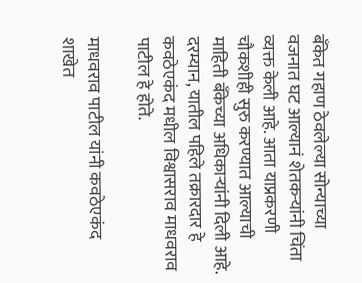बँकेत गहाण ठेवलेल्या सोन्याच्या वजनात घट आल्यानं शेतकऱ्यांनी चिंता व्यक्त केली आहे. आता याप्रकरणी चौकशीही सुरु करण्यात आल्याची माहिती बँकेच्या अधिकाऱ्यांनी दिली आहे. दरम्यान, यातील पहिले तक्रारदार हे कवठेएकंद मधील विश्वासराव माधवराव पाटील हे होते.

माधवराव पाटील यांनी कवठेएकंद शाखेत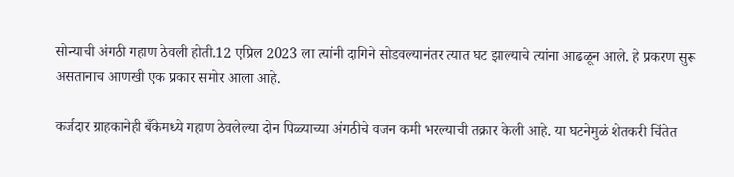सोन्याची अंगठी गहाण ठेवली होती.12 एप्रिल 2023 ला त्यांनी दागिने सोडवल्यानंतर त्यात घट झाल्याचे त्यांना आढळून आले. हे प्रकरण सुरू असतानाच आणखी एक प्रकार समोर आला आहे.

कर्जदार ग्राहकानेही बँकेमध्ये गहाण ठेवलेल्या दोन पिळ्याच्या अंगठीचे वजन कमी भरल्याची तक्रार केली आहे. या घटनेमुळं शेतकरी चिंतेत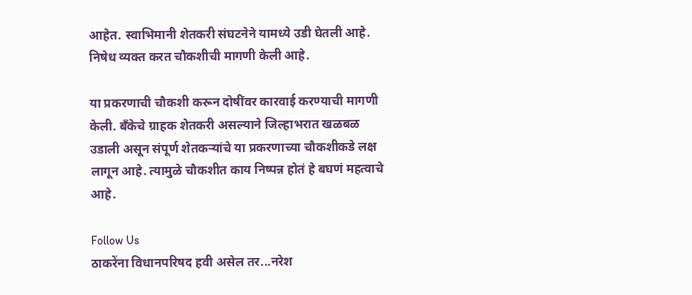आहेत. स्वाभिमानी शेतकरी संघटनेने यामध्ये उडी घेतली आहे. निषेध व्यक्त करत चौकशीची मागणी केली आहे.

या प्रकरणाची चौकशी करून दोषींवर कारवाई करण्याची मागणी केली. बँकेचे ग्राहक शेतकरी असल्याने जिल्हाभरात खळबळ उडाली असून संपूर्ण शेतकऱ्यांचे या प्रकरणाच्या चौकशीकडे लक्ष लागून आहे. त्यामुळे चौकशीत काय निष्पन्न होतं हे बघणं महत्वाचे आहे.

Follow Us
ठाकरेंना विधानपरिषद हवी असेल तर...नरेश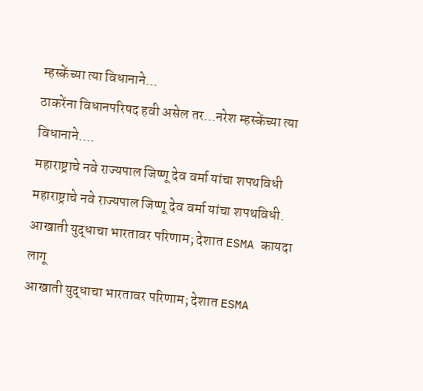म्हस्केंच्या त्या विधानाने...
ठाकरेंना विधानपरिषद हवी असेल तर...नरेश म्हस्केंच्या त्या विधानाने....
महाराष्ट्राचे नवे राज्यपाल जिष्णू देव वर्मा यांचा शपथविधी
महाराष्ट्राचे नवे राज्यपाल जिष्णू देव वर्मा यांचा शपथविधी.
आखाती युद्धाचा भारतावर परिणाम; देशात ESMA कायदा लागू
आखाती युद्धाचा भारतावर परिणाम; देशात ESMA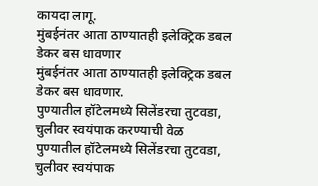कायदा लागू.
मुंबईनंतर आता ठाण्यातही इलेक्ट्रिक डबल डेकर बस धावणार
मुंबईनंतर आता ठाण्यातही इलेक्ट्रिक डबल डेकर बस धावणार.
पुण्यातील हॉटेलमध्ये सिलेंडरचा तुटवडा, चुलीवर स्वयंपाक करण्याची वेळ
पुण्यातील हॉटेलमध्ये सिलेंडरचा तुटवडा, चुलीवर स्वयंपाक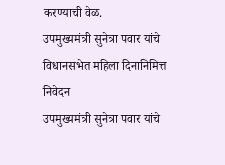करण्याची वेळ.
उपमुख्यमंत्री सुनेत्रा पवार यांचे विधानसभेत महिला दिनानिमित्त निवेदन
उपमुख्यमंत्री सुनेत्रा पवार यांचे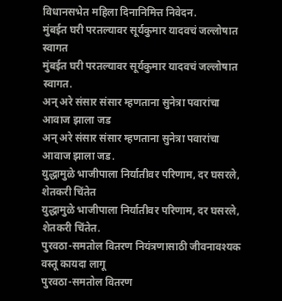विधानसभेत महिला दिनानिमित्त निवेदन.
मुंबईत घरी परतल्यावर सूर्यकुमार यादवचं जल्लोषात स्वागत
मुंबईत घरी परतल्यावर सूर्यकुमार यादवचं जल्लोषात स्वागत.
अन् अरे संसार संसार म्हणताना सुनेत्रा पवारांचा आवाज झाला जड
अन् अरे संसार संसार म्हणताना सुनेत्रा पवारांचा आवाज झाला जड.
युद्धामुळे भाजीपाला निर्यातीवर परिणाम, दर घसरले, शेतकरी चिंतेत
युद्धामुळे भाजीपाला निर्यातीवर परिणाम, दर घसरले, शेतकरी चिंतेत.
पुरवठा-समतोल वितरण नियंत्रणासाठी जीवनावश्यक वस्तू कायदा लागू
पुरवठा-समतोल वितरण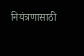नियंत्रणासाठी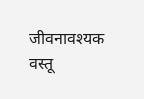जीवनावश्यक वस्तू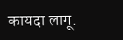कायदा लागू.